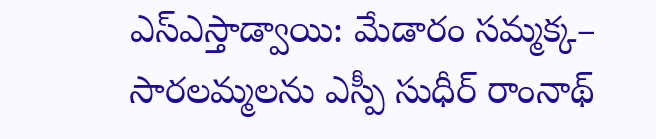ఎస్ఎస్తాడ్వాయి: మేడారం సమ్మక్క– సారలమ్మలను ఎస్పీ సుధీర్ రాంనాథ్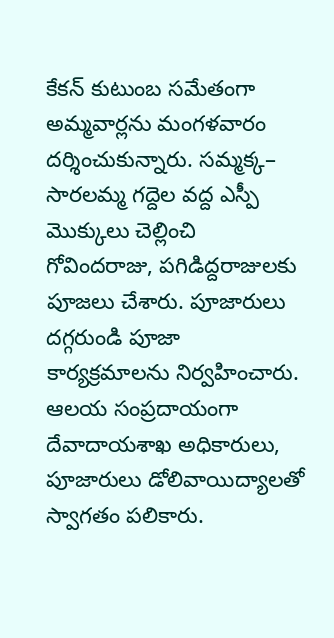కేకన్ కుటుంబ సమేతంగా అమ్మవార్లను మంగళవారం దర్శించుకున్నారు. సమ్మక్క– సారలమ్మ గద్దెల వద్ద ఎస్పీ మొక్కులు చెల్లించి గోవిందరాజు, పగిడిద్దరాజులకు పూజలు చేశారు. పూజారులు దగ్గరుండి పూజా కార్యక్రమాలను నిర్వహించారు. ఆలయ సంప్రదాయంగా దేవాదాయశాఖ అధికారులు, పూజారులు డోలివాయిద్యాలతో స్వాగతం పలికారు.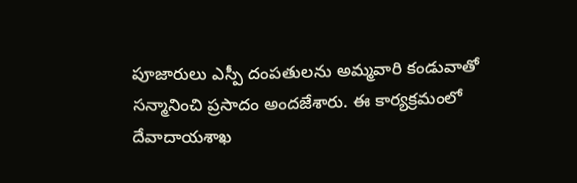పూజారులు ఎస్పీ దంపతులను అమ్మవారి కండువాతో సన్మానించి ప్రసాదం అందజేశారు. ఈ కార్యక్రమంలో దేవాదాయశాఖ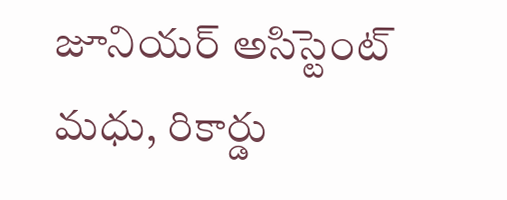జూనియర్ అసిస్టెంట్ మధు, రికార్డు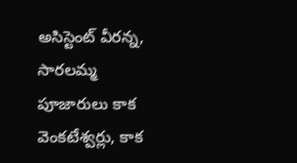అసిస్టెంట్ వీరన్న, సారలమ్మ పూజారులు కాక వెంకటేశ్వర్లు, కాక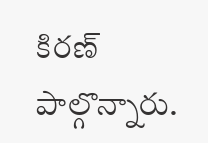కిరణ్ పాల్గొన్నారు.